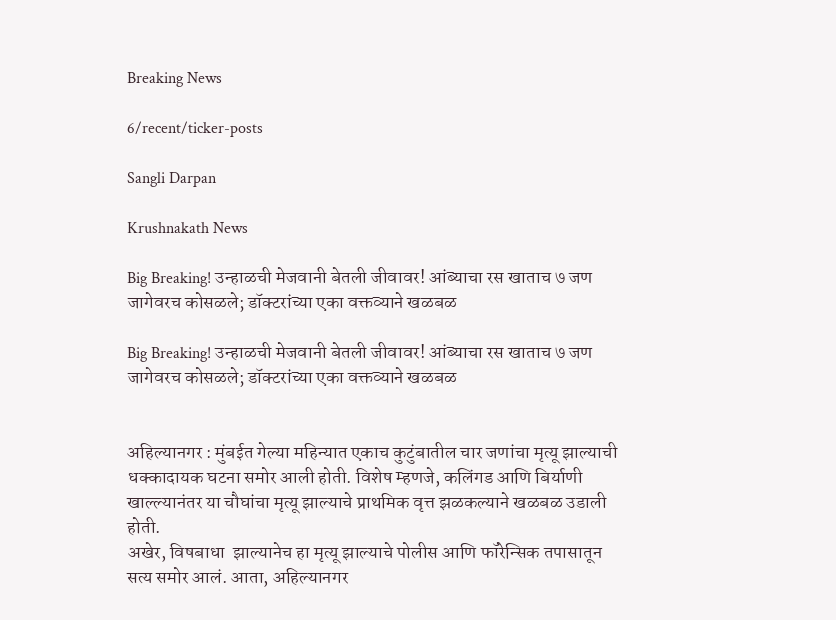Breaking News

6/recent/ticker-posts

Sangli Darpan

Krushnakath News

Big Breaking! उन्हाळची मेजवानी बेतली जीवावर! आंब्याचा रस खाताच ७ जण जागेवरच कोसळले; डॉक्टरांच्या एका वक्तव्याने खळबळ

Big Breaking! उन्हाळची मेजवानी बेतली जीवावर! आंब्याचा रस खाताच ७ जण जागेवरच कोसळले; डॉक्टरांच्या एका वक्तव्याने खळबळ


अहिल्यानगर : मुंबईत गेल्या महिन्यात एकाच कुटुंबातील चार जणांचा मृत्यू झाल्याची धक्कादायक घटना समोर आली होती. विशेष म्हणजे, कलिंगड आणि बिर्याणी खाल्ल्यानंतर या चौघांचा मृत्यू झाल्याचे प्राथमिक वृत्त झळकल्याने खळबळ उडाली होती.
अखेर, विषबाधा  झाल्यानेच हा मृत्यू झाल्याचे पोलीस आणि फॉरेन्सिक तपासातून सत्य समोर आलं. आता, अहिल्यानगर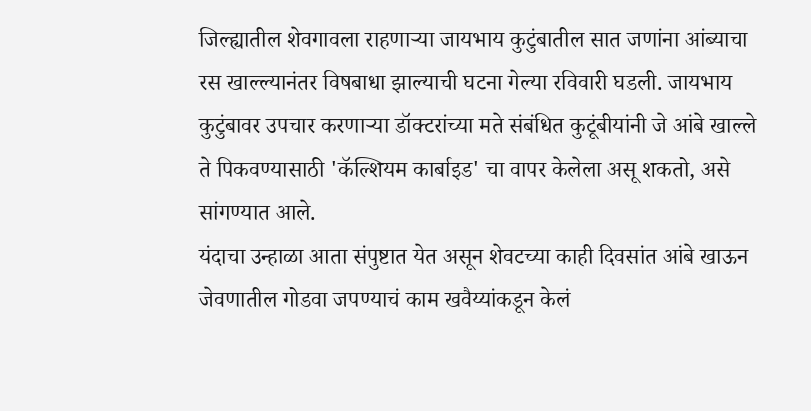जिल्ह्यातील शेवगावला राहणाऱ्या जायभाय कुटुंबातील सात जणांना आंब्याचा  रस खाल्ल्यानंतर विषबाधा झाल्याची घटना गेल्या रविवारी घडली. जायभाय कुटुंबावर उपचार करणाऱ्या डॉक्टरांच्या मते संबंधित कुटूंबीयांनी जे आंबे खाल्ले ते पिकवण्यासाठी 'कॅल्शियम कार्बाइड' चा वापर केलेला असू शकतो, असे सांगण्यात आले.
यंदाचा उन्हाळा आता संपुष्टात येत असून शेवटच्या काही दिवसांत आंबे खाऊन जेवणातील गोडवा जपण्याचं काम खवैय्यांकडून केलं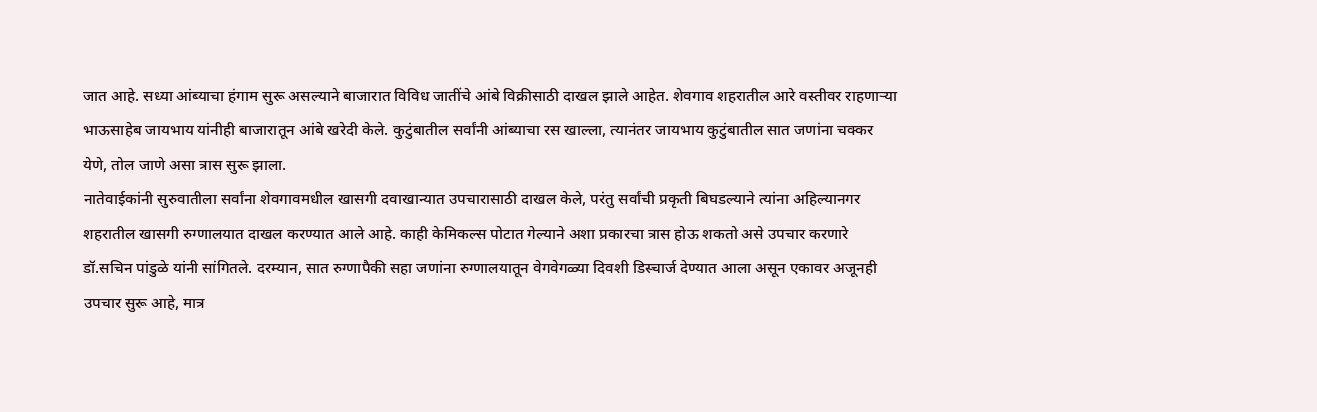जात आहे. सध्या आंब्याचा हंगाम सुरू असल्याने बाजारात विविध जातींचे आंबे विक्रीसाठी दाखल झाले आहेत. शेवगाव शहरातील आरे वस्तीवर राहणाऱ्या भाऊसाहेब जायभाय यांनीही बाजारातून आंबे खरेदी केले. कुटुंबातील सर्वांनी आंब्याचा रस खाल्ला, त्यानंतर जायभाय कुटुंबातील सात जणांना चक्कर येणे, तोल जाणे असा त्रास सुरू झाला.
नातेवाईकांनी सुरुवातीला सर्वांना शेवगावमधील खासगी दवाखान्यात उपचारासाठी दाखल केले, परंतु सर्वांची प्रकृती बिघडल्याने त्यांना अहिल्यानगर शहरातील खासगी रुग्णालयात दाखल करण्यात आले आहे. काही केमिकल्स पोटात गेल्याने अशा प्रकारचा त्रास होऊ शकतो असे उपचार करणारे डॉ.सचिन पांडुळे यांनी सांगितले. दरम्यान, सात रुग्णापैकी सहा जणांना रुग्णालयातून वेगवेगळ्या दिवशी डिस्चार्ज देण्यात आला असून एकावर अजूनही उपचार सुरू आहे, मात्र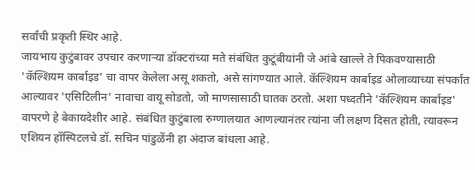सर्वांची प्रकृती स्थिर आहे.
जायभाय कुटुंबावर उपचार करणाऱ्या डॉक्टरांच्या मते संबंधित कुटूंबीयांनी जे आंबे खाल्ले ते पिकवण्यासाठी 'कॅल्शियम कार्बाइड' चा वापर केलेला असू शकतो, असे सांगण्यात आले. कॅल्शियम कार्बाइड ओलाव्याच्या संपर्कात आल्यावर 'एसिटिलीन' नावाचा वायू सोडतो, जो माणसासाठी घातक ठरतो. अशा पध्दतीने 'कॅल्शियम कार्बाइड' वापरणे हे बेकायदेशीर आहे. संबंधित कुटुंबाला रुग्णालयात आणल्यानंतर त्यांना जी लक्षण दिसत होती, त्यावरून एशियन हॉस्पिटलचे डॉ. सचिन पांडुळेंनी हा अंदाज बांधला आहे.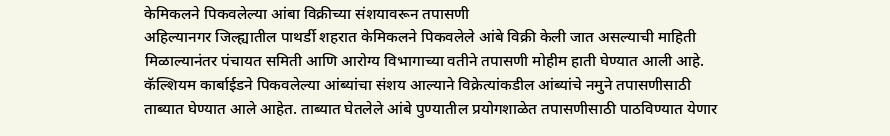केमिकलने पिकवलेल्या आंबा विक्रीच्या संशयावरून तपासणी
अहिल्यानगर जिल्ह्यातील पाथर्डी शहरात केमिकलने पिकवलेले आंबे विक्री केली जात असल्याची माहिती मिळाल्यानंतर पंचायत समिती आणि आरोग्य विभागाच्या वतीने तपासणी मोहीम हाती घेण्यात आली आहे. कॅल्शियम कार्बाईडने पिकवलेल्या आंब्यांचा संशय आल्याने विक्रेत्यांकडील आंब्यांचे नमुने तपासणीसाठी ताब्यात घेण्यात आले आहेत. ताब्यात घेतलेले आंबे पुण्यातील प्रयोगशाळेत तपासणीसाठी पाठविण्यात येणार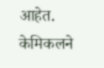आहेत. केमिकलने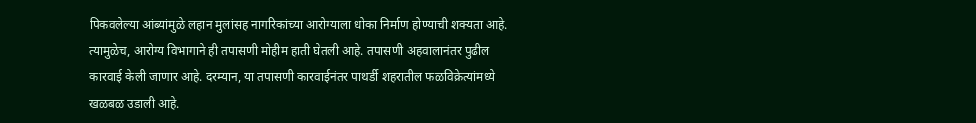पिकवलेल्या आंब्यांमुळे लहान मुलांसह नागरिकांच्या आरोग्याला धोका निर्माण होण्याची शक्यता आहे. त्यामुळेच, आरोग्य विभागाने ही तपासणी मोहीम हाती घेतली आहे. तपासणी अहवालानंतर पुढील कारवाई केली जाणार आहे. दरम्यान, या तपासणी कारवाईनंतर पाथर्डी शहरातील फळविक्रेत्यांमध्ये खळबळ उडाली आहे.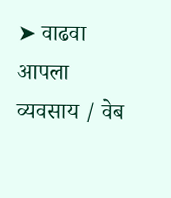➤ वाढवा आपला व्यवसाय / वेब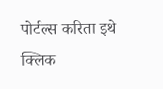पोर्टल्स करिता इथे क्लिक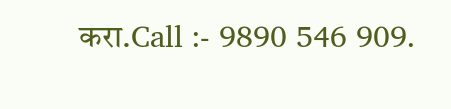करा.Call :- 9890 546 909.